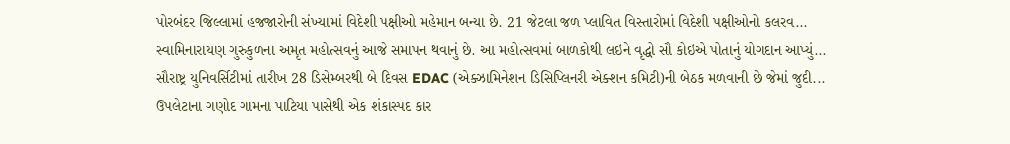પોરબંદર જિલ્લામાં હજજારોની સંખ્યામાં વિદેશી પક્ષીઓ મહેમાન બન્યા છે. 21 જેટલા જળ પ્લાવિત વિસ્તારોમાં વિદેશી પક્ષીઓનો કલરવ...
સ્વામિનારાયણ ગુરુકુળના અમૃત મહોત્સવનું આજે સમાપન થવાનું છે. આ મહોત્સવમાં બાળકોથી લઇને વૃદ્ધો સૌ કોઇએ પોતાનું યોગદાન આપ્યું...
સૌરાષ્ટ્ર યુનિવર્સિટીમાં તારીખ 28 ડિસેમ્બરથી બે દિવસ EDAC (એક્ઝામિનેશન ડિસિપ્લિનરી એક્શન કમિટી)ની બેઠક મળવાની છે જેમાં જુદી...
ઉપલેટાના ગણોદ ગામના પાટિયા પાસેથી એક શંકાસ્પદ કાર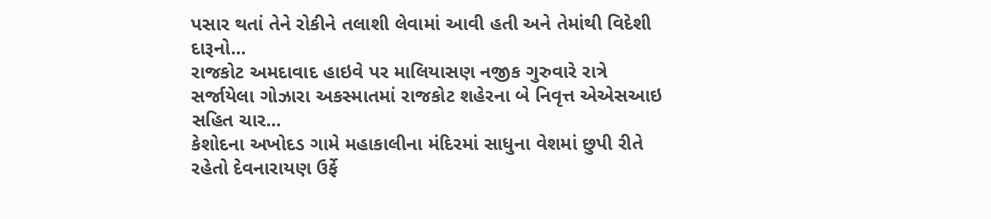પસાર થતાં તેને રોકીને તલાશી લેવામાં આવી હતી અને તેમાંથી વિદેશી દારૂનો...
રાજકોટ અમદાવાદ હાઇવે પર માલિયાસણ નજીક ગુરુવારે રાત્રે સર્જાયેલા ગોઝારા અકસ્માતમાં રાજકોટ શહેરના બે નિવૃત્ત એએસઆઇ સહિત ચાર...
કેશોદના અખોદડ ગામે મહાકાલીના મંદિરમાં સાધુના વેશમાં છુપી રીતે રહેતો દેવનારાયણ ઉર્ફે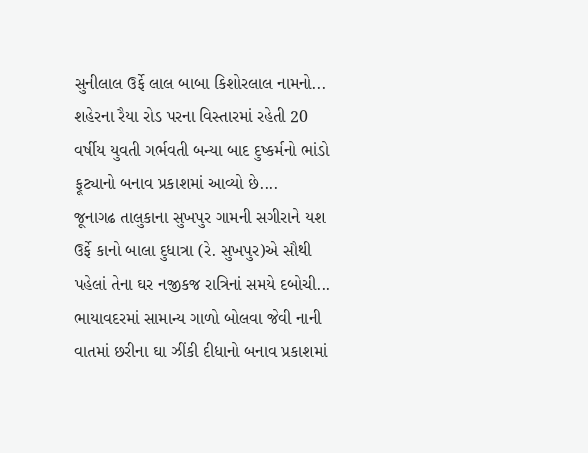સુનીલાલ ઉર્ફે લાલ બાબા કિશોરલાલ નામનો...
શહેરના રૈયા રોડ પરના વિસ્તારમાં રહેતી 20 વર્ષીય યુવતી ગર્ભવતી બન્યા બાદ દુષ્કર્મનો ભાંડો ફૂટ્યાનો બનાવ પ્રકાશમાં આવ્યો છે....
જૂનાગઢ તાલુકાના સુખપુર ગામની સગીરાને યશ ઉર્ફે કાનો બાલા દુધાત્રા (રે. સુખપુર)એ સૌથી પહેલાં તેના ઘર નજીકજ રાત્રિનાં સમયે દબોચી...
ભાયાવદરમાં સામાન્ય ગાળો બોલવા જેવી નાની વાતમાં છરીના ઘા ઝીંકી દીધાનો બનાવ પ્રકાશમાં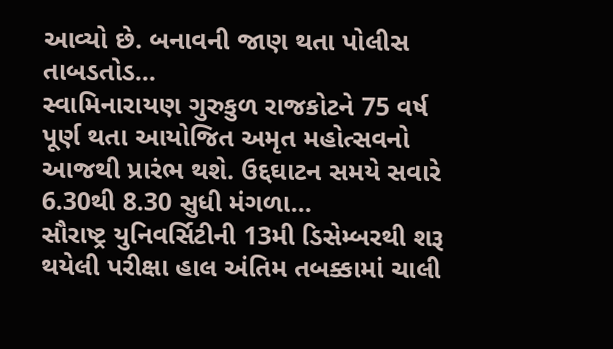આવ્યો છે. બનાવની જાણ થતા પોલીસ તાબડતોડ...
સ્વામિનારાયણ ગુરુકુળ રાજકોટને 75 વર્ષ પૂર્ણ થતા આયોજિત અમૃત મહોત્સવનો આજથી પ્રારંભ થશે. ઉદ્દઘાટન સમયે સવારે 6.30થી 8.30 સુધી મંગળા...
સૌરાષ્ટ્ર યુનિવર્સિટીની 13મી ડિસેમ્બરથી શરૂ થયેલી પરીક્ષા હાલ અંતિમ તબક્કામાં ચાલી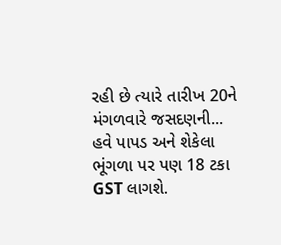રહી છે ત્યારે તારીખ 20ને મંગળવારે જસદણની...
હવે પાપડ અને શેકેલા ભૂંગળા પર પણ 18 ટકા GST લાગશે.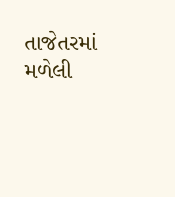તાજેતરમાં મળેલી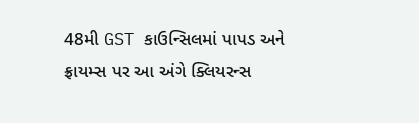48મી GST કાઉન્સિલમાં પાપડ અને ફ્રાયમ્સ પર આ અંગે ક્લિયરન્સ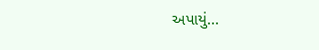અપાયું...